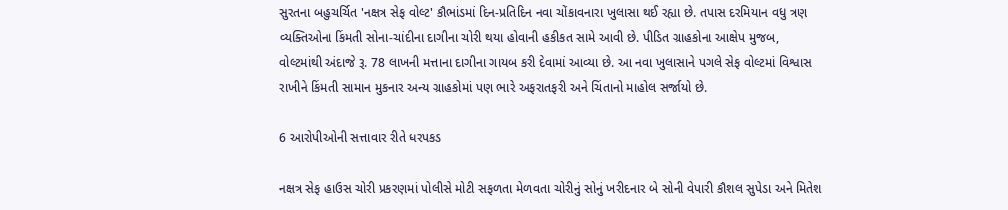સુરતના બહુચર્ચિત 'નક્ષત્ર સેફ વોલ્ટ' કૌભાંડમાં દિન-પ્રતિદિન નવા ચોંકાવનારા ખુલાસા થઈ રહ્યા છે. તપાસ દરમિયાન વધુ ત્રણ વ્યક્તિઓના કિંમતી સોના-ચાંદીના દાગીના ચોરી થયા હોવાની હકીકત સામે આવી છે. પીડિત ગ્રાહકોના આક્ષેપ મુજબ, વોલ્ટમાંથી અંદાજે રૂ. 78 લાખની મત્તાના દાગીના ગાયબ કરી દેવામાં આવ્યા છે. આ નવા ખુલાસાને પગલે સેફ વોલ્ટમાં વિશ્વાસ રાખીને કિંમતી સામાન મુકનાર અન્ય ગ્રાહકોમાં પણ ભારે અફરાતફરી અને ચિંતાનો માહોલ સર્જાયો છે.

6 આરોપીઓની સત્તાવાર રીતે ધરપકડ

નક્ષત્ર સેફ હાઉસ ચોરી પ્રકરણમાં પોલીસે મોટી સફળતા મેળવતા ચોરીનું સોનું ખરીદનાર બે સોની વેપારી કૌશલ સુપેડા અને મિતેશ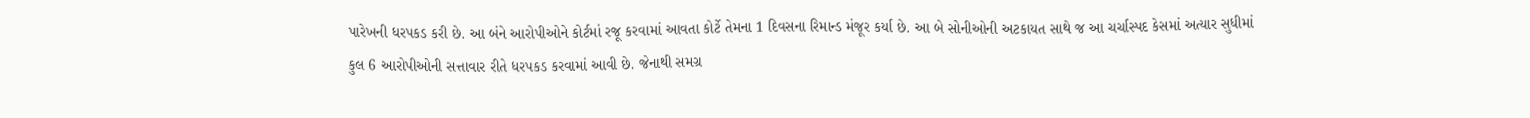પારેખની ધરપકડ કરી છે. આ બંને આરોપીઓને કોર્ટમાં રજૂ કરવામાં આવતા કોર્ટે તેમના 1 દિવસના રિમાન્ડ મંજૂર કર્યા છે. આ બે સોનીઓની અટકાયત સાથે જ આ ચર્ચાસ્પદ કેસમાં અત્યાર સુધીમાં કુલ 6 આરોપીઓની સત્તાવાર રીતે ધરપકડ કરવામાં આવી છે. જેનાથી સમગ્ર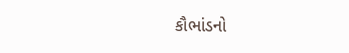કૌભાંડનો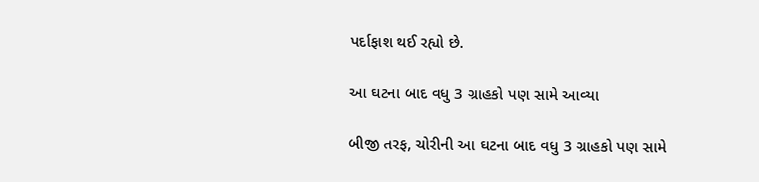પર્દાફાશ થઈ રહ્યો છે.

આ ઘટના બાદ વધુ 3 ગ્રાહકો પણ સામે આવ્યા

બીજી તરફ, ચોરીની આ ઘટના બાદ વધુ 3 ગ્રાહકો પણ સામે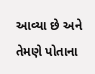આવ્યા છે અને તેમણે પોતાના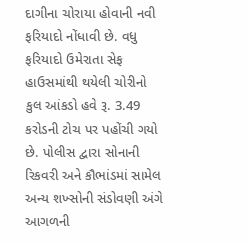દાગીના ચોરાયા હોવાની નવી ફરિયાદો નોંધાવી છે. વધુ ફરિયાદો ઉમેરાતા સેફ હાઉસમાંથી થયેલી ચોરીનો કુલ આંકડો હવે રૂ. 3.49 કરોડની ટોચ પર પહોંચી ગયો છે. પોલીસ દ્વારા સોનાની રિકવરી અને કૌભાંડમાં સામેલ અન્ય શખ્સોની સંડોવણી અંગે આગળની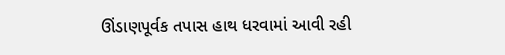ઊંડાણપૂર્વક તપાસ હાથ ધરવામાં આવી રહી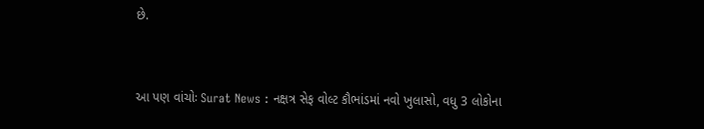છે.


આ પણ વાંચોઃ Surat News : નક્ષત્ર સેફ વોલ્ટ કૌભાંડમાં નવો ખુલાસો, વધુ 3 લોકોના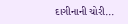દાગીનાની ચોરી...